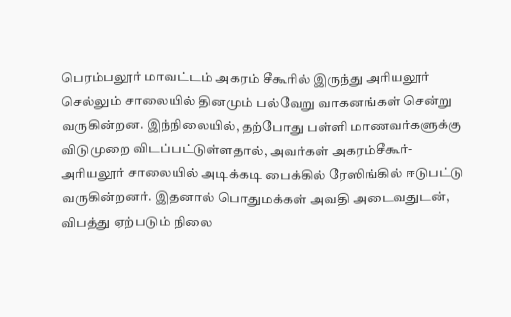பெரம்பலூர் மாவட்டம் அகரம் சீகூரில் இருந்து அரியலூர் செல்லும் சாலையில் தினமும் பல்வேறு வாகனங்கள் சென்று வருகின்றன. இந்நிலையில், தற்போது பள்ளி மாணவர்களுக்கு விடுமுறை விடப்பட்டுள்ளதால், அவர்கள் அகரம்சீகூர்-அரியலூர் சாலையில் அடிக்கடி பைக்கில் ரேஸிங்கில் ஈடுபட்டு வருகின்றனர். இதனால் பொதுமக்கள் அவதி அடைவதுடன், விபத்து ஏற்படும் நிலை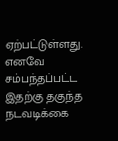ஏற்பட்டுள்ளது. எனவே சம்பந்தப்பட்ட இதற்கு தகுந்த நடவடிக்கை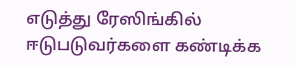எடுத்து ரேஸிங்கில் ஈடுபடுவர்களை கண்டிக்க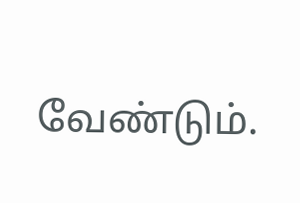வேண்டும்.